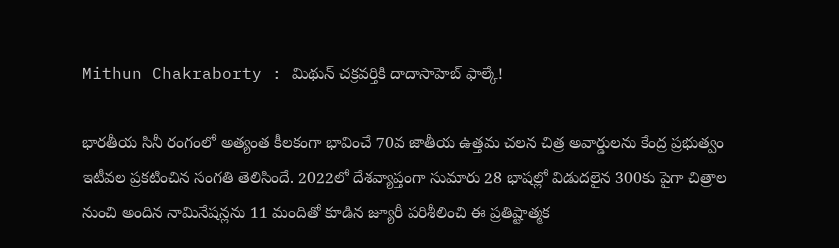Mithun Chakraborty : మిథున్ చక్రవర్తికి దాదాసాహెబ్ ఫాల్కే!

భారతీయ సినీ రంగంలో అత్యంత కీలకంగా భావించే 70వ జాతీయ ఉత్తమ చలన చిత్ర అవార్డులను కేంద్ర ప్రభుత్వం ఇటీవల ప్రకటించిన సంగతి తెలిసిందే. 2022లో దేశవ్యాప్తంగా సుమారు 28 భాషల్లో విడుదలైన 300కు పైగా చిత్రాల నుంచి అందిన నామినేషన్లను 11 మందితో కూడిన జ్యూరీ పరిశీలించి ఈ ప్రతిష్టాత్మక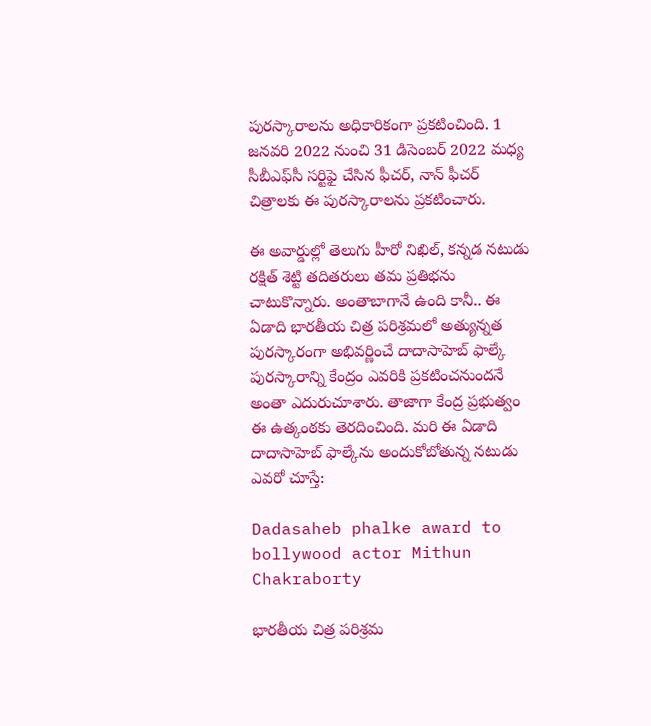పురస్కారాలను అధికారికంగా ప్రకటించింది. 1 జనవరి 2022 నుంచి 31 డిసెంబర్ 2022 మధ్య సీబీఎఫ్‌సీ సర్టిఫై చేసిన ఫీచర్, నాన్ ఫీచర్ చిత్రాలకు ఈ పురస్కారాలను ప్రకటించారు.

ఈ అవార్డుల్లో తెలుగు హీరో నిఖిల్, కన్నడ నటుడు రక్షిత్ శెట్టి తదితరులు తమ ప్రతిభను చాటుకొన్నారు. అంతాబాగానే ఉంది కానీ.. ఈ ఏడాది భారతీయ చిత్ర పరిశ్రమలో అత్యున్నత పురస్కారంగా అభివర్ణించే దాదాసాహెబ్ ఫాల్కే పురస్కారాన్ని కేంద్రం ఎవరికి ప్రకటించనుందనే అంతా ఎదురుచూశారు. తాజాగా కేంద్ర ప్రభుత్వం ఈ ఉత్కంఠకు తెరదించింది. మరి ఈ ఏడాది దాదాసాహెబ్ ఫాల్కేను అందుకోబోతున్న నటుడు ఎవరో చూస్తే:

Dadasaheb phalke award to bollywood actor Mithun Chakraborty

భారతీయ చిత్ర పరిశ్రమ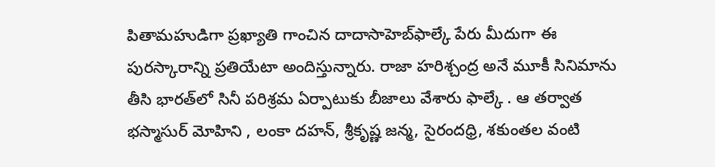పితామహుడిగా ప్రఖ్యాతి గాంచిన దాదాసాహెబ్‌ఫాల్కే పేరు మీదుగా ఈ పురస్కారాన్ని ప్రతియేటా అందిస్తున్నారు. రాజా హరిశ్చంద్ర అనే మూకీ సినిమాను తీసి భారత్‌లో సినీ పరిశ్రమ ఏర్పాటుకు బీజాలు వేశారు ఫాల్కే . ఆ తర్వాత భస్మాసుర్ మోహిని , లంకా దహన్, శ్రీకృష్ణ జన్మ, సైరందధ్రి, శకుంతల వంటి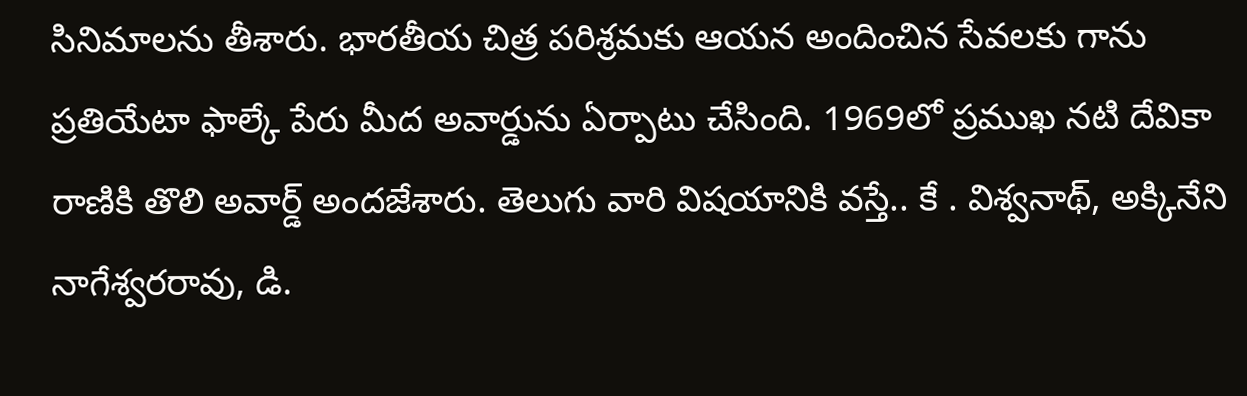సినిమాలను తీశారు. భారతీయ చిత్ర పరిశ్రమకు ఆయన అందించిన సేవలకు గాను ప్రతియేటా ఫాల్కే పేరు మీద అవార్డును ఏర్పాటు చేసింది. 1969లో ప్రముఖ నటి దేవికా రాణికి తొలి అవార్డ్ అందజేశారు. తెలుగు వారి విషయానికి వస్తే.. కే . విశ్వనాథ్, అక్కినేని నాగేశ్వరరావు, డి.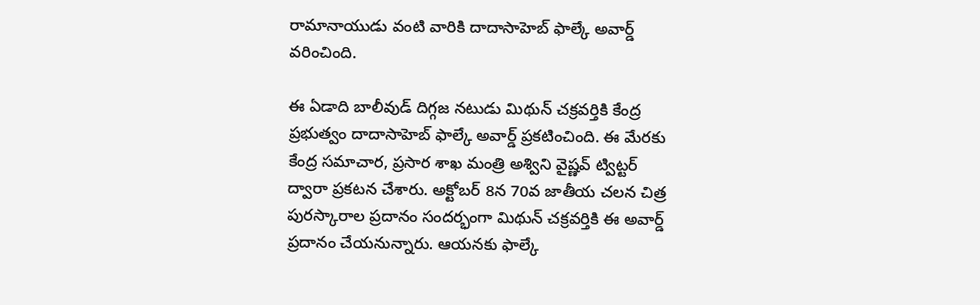రామానాయుడు వంటి వారికి దాదాసాహెబ్ ఫాల్కే అవార్డ్‌ వరించింది.

ఈ ఏడాది బాలీవుడ్ దిగ్గజ నటుడు మిథున్ చక్రవర్తికి కేంద్ర ప్రభుత్వం దాదాసాహెబ్ ఫాల్కే అవార్డ్‌ ప్రకటించింది. ఈ మేరకు కేంద్ర సమాచార, ప్రసార శాఖ మంత్రి అశ్విని వైష్ణవ్ ట్విట్టర్ ద్వారా ప్రకటన చేశారు. అక్టోబర్ 8న 70వ జాతీయ చలన చిత్ర పురస్కారాల ప్రదానం సందర్భంగా మిథున్ చక్రవర్తికి ఈ అవార్డ్ ప్రదానం చేయనున్నారు. ఆయనకు ఫాల్కే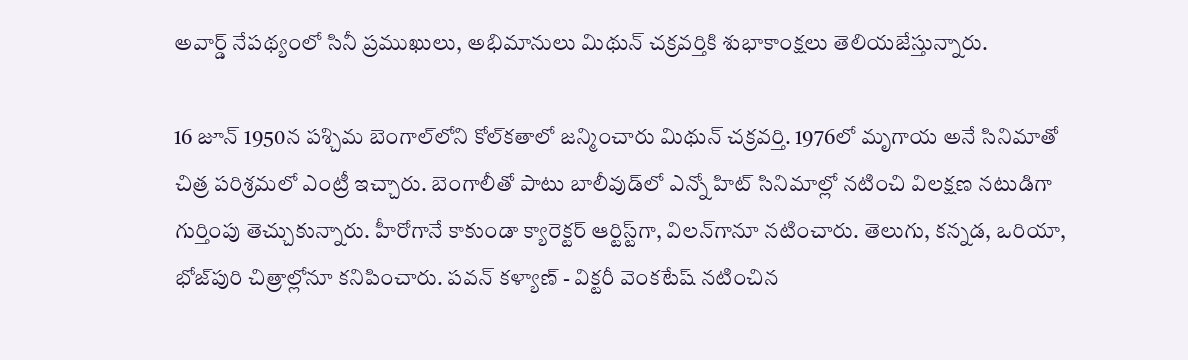అవార్డ్ నేపథ్యంలో సినీ ప్రముఖులు, అభిమానులు మిథున్ చక్రవర్తికి శుభాకాంక్షలు తెలియజేస్తున్నారు.

16 జూన్ 1950న పశ్చిమ బెంగాల్‌లోని కోల్‌కతాలో జన్మించారు మిథున్ చక్రవర్తి. 1976లో మృగాయ అనే సినిమాతో చిత్ర పరిశ్రమలో ఎంట్రీ ఇచ్చారు. బెంగాలీతో పాటు బాలీవుడ్‌లో ఎన్నో హిట్ సినిమాల్లో నటించి విలక్షణ నటుడిగా గుర్తింపు తెచ్చుకున్నారు. హీరోగానే కాకుండా క్యారెక్టర్ ఆర్టిస్ట్‌గా, విలన్‌గానూ నటించారు. తెలుగు, కన్నడ, ఒరియా, భోజ్‌పురి చిత్రాల్లోనూ కనిపించారు. పవన్ కళ్యాణ్ - విక్టరీ వెంకటేష్ నటించిన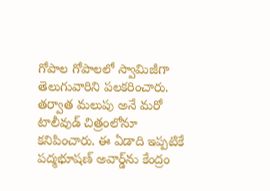గోపాల గోపాలలో స్వామిజీగా తెలుగువారిని పలకరించారు. తర్వాత మలుపు అనే మరో టాలీవుడ్ చిత్రంలోనూ కనిపించారు. ఈ ఏడాది ఇప్పటికే పద్మభూషణ్ అవార్డ్‌ను కేంద్రం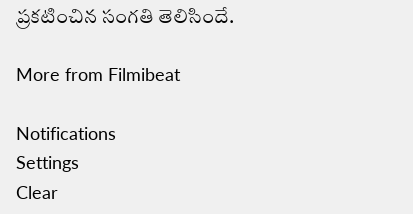ప్రకటించిన సంగతి తెలిసిందే.

More from Filmibeat

Notifications
Settings
Clear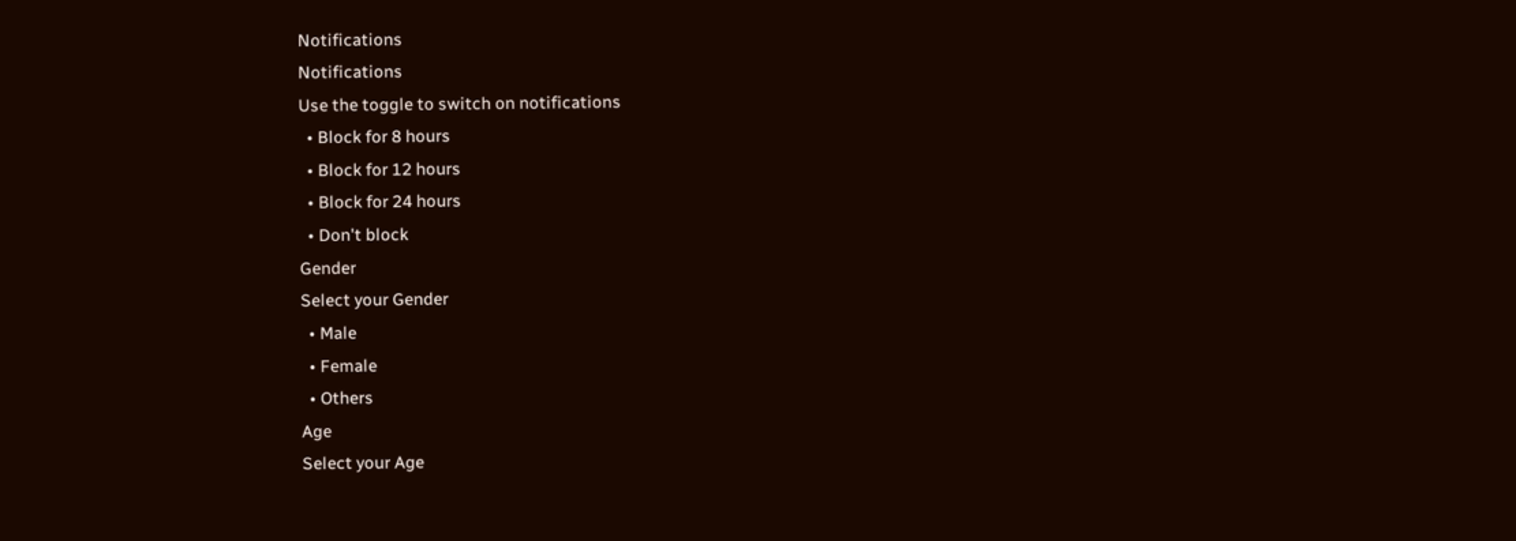Notifications
Notifications
Use the toggle to switch on notifications
  • Block for 8 hours
  • Block for 12 hours
  • Block for 24 hours
  • Don't block
Gender
Select your Gender
  • Male
  • Female
  • Others
Age
Select your Age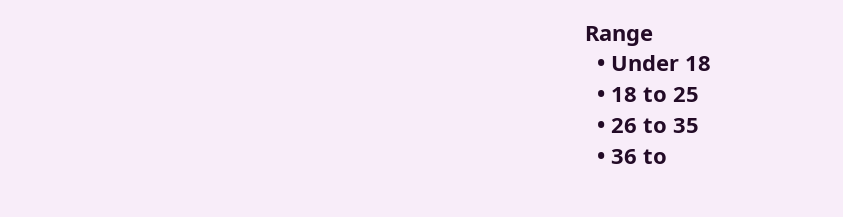Range
  • Under 18
  • 18 to 25
  • 26 to 35
  • 36 to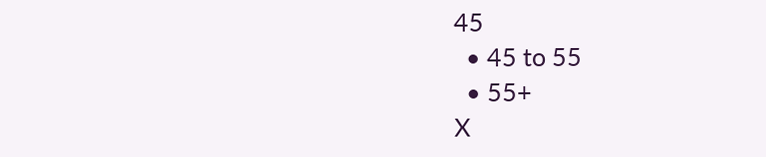45
  • 45 to 55
  • 55+
X